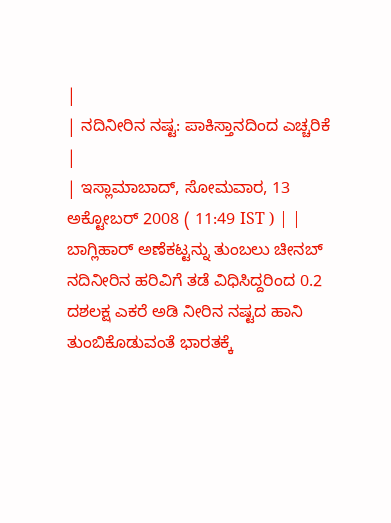|
| ನದಿನೀರಿನ ನಷ್ಟ: ಪಾಕಿಸ್ತಾನದಿಂದ ಎಚ್ಚರಿಕೆ |
| ಇಸ್ಲಾಮಾಬಾದ್, ಸೋಮವಾರ, 13 ಅಕ್ಟೋಬರ್ 2008 ( 11:49 IST ) | |
ಬಾಗ್ಲಿಹಾರ್ ಅಣೆಕಟ್ಟನ್ನು ತುಂಬಲು ಚೀನಬ್ ನದಿನೀರಿನ ಹರಿವಿಗೆ ತಡೆ ವಿಧಿಸಿದ್ದರಿಂದ 0.2 ದಶಲಕ್ಷ ಎಕರೆ ಅಡಿ ನೀರಿನ ನಷ್ಟದ ಹಾನಿ ತುಂಬಿಕೊಡುವಂತೆ ಭಾರತಕ್ಕೆ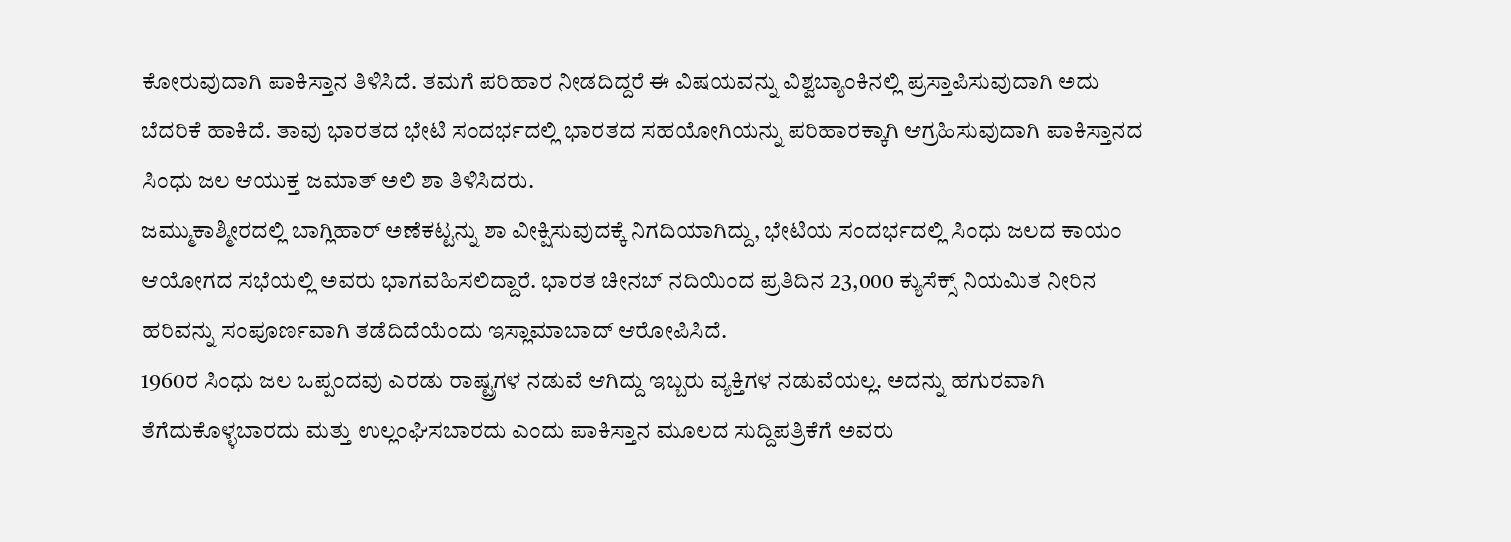ಕೋರುವುದಾಗಿ ಪಾಕಿಸ್ತಾನ ತಿಳಿಸಿದೆ. ತಮಗೆ ಪರಿಹಾರ ನೀಡದಿದ್ದರೆ ಈ ವಿಷಯವನ್ನು ವಿಶ್ವಬ್ಯಾಂಕಿನಲ್ಲಿ ಪ್ರಸ್ತಾಪಿಸುವುದಾಗಿ ಅದು ಬೆದರಿಕೆ ಹಾಕಿದೆ. ತಾವು ಭಾರತದ ಭೇಟಿ ಸಂದರ್ಭದಲ್ಲಿ ಭಾರತದ ಸಹಯೋಗಿಯನ್ನು ಪರಿಹಾರಕ್ಕಾಗಿ ಆಗ್ರಹಿಸುವುದಾಗಿ ಪಾಕಿಸ್ತಾನದ ಸಿಂಧು ಜಲ ಆಯುಕ್ತ ಜಮಾತ್ ಅಲಿ ಶಾ ತಿಳಿಸಿದರು.
ಜಮ್ಮುಕಾಶ್ಮೀರದಲ್ಲಿ ಬಾಗ್ಲಿಹಾರ್ ಅಣೆಕಟ್ಟನ್ನು ಶಾ ವೀಕ್ಷಿಸುವುದಕ್ಕೆ ನಿಗದಿಯಾಗಿದ್ದು, ಭೇಟಿಯ ಸಂದರ್ಭದಲ್ಲಿ ಸಿಂಧು ಜಲದ ಕಾಯಂ ಆಯೋಗದ ಸಭೆಯಲ್ಲಿ ಅವರು ಭಾಗವಹಿಸಲಿದ್ದಾರೆ. ಭಾರತ ಚೀನಬ್ ನದಿಯಿಂದ ಪ್ರತಿದಿನ 23,000 ಕ್ಯುಸೆಕ್ಸ್ ನಿಯಮಿತ ನೀರಿನ ಹರಿವನ್ನು ಸಂಪೂರ್ಣವಾಗಿ ತಡೆದಿದೆಯೆಂದು ಇಸ್ಲಾಮಾಬಾದ್ ಆರೋಪಿಸಿದೆ.
1960ರ ಸಿಂಧು ಜಲ ಒಪ್ಪಂದವು ಎರಡು ರಾಷ್ಟ್ರಗಳ ನಡುವೆ ಆಗಿದ್ದು ಇಬ್ಬರು ವ್ಯಕ್ತಿಗಳ ನಡುವೆಯಲ್ಲ. ಅದನ್ನು ಹಗುರವಾಗಿ ತೆಗೆದುಕೊಳ್ಳಬಾರದು ಮತ್ತು ಉಲ್ಲಂಘಿಸಬಾರದು ಎಂದು ಪಾಕಿಸ್ತಾನ ಮೂಲದ ಸುದ್ದಿಪತ್ರಿಕೆಗೆ ಅವರು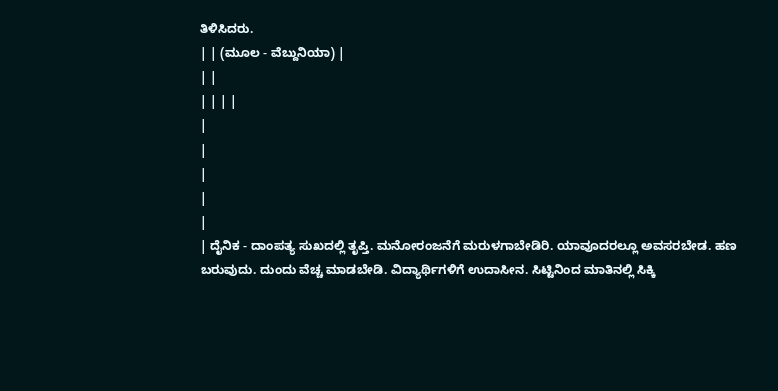ತಿಳಿಸಿದರು.
| | (ಮೂಲ - ವೆಬ್ದುನಿಯಾ) |
| |
| | | |
|
|
|
|
|
| ದೈನಿಕ - ದಾಂಪತ್ಯ ಸುಖದಲ್ಲಿ ತೃಪ್ತಿ. ಮನೋರಂಜನೆಗೆ ಮರುಳಗಾಬೇಡಿರಿ. ಯಾವೂದರಲ್ಲೂ ಅವಸರಬೇಡ. ಹಣ ಬರುವುದು. ದುಂದು ವೆಚ್ಚ ಮಾಡಬೇಡಿ. ವಿದ್ಯಾರ್ಥಿಗಳಿಗೆ ಉದಾಸೀನ. ಸಿಟ್ಟಿನಿಂದ ಮಾತಿನಲ್ಲಿ ಸಿಕ್ಕಿ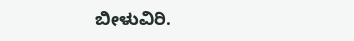ಬೀಳುವಿರಿ.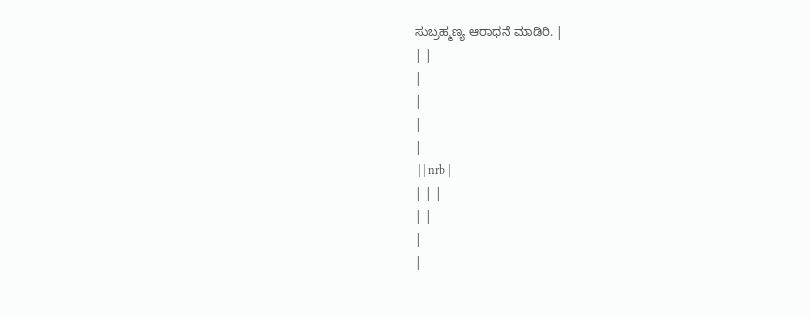ಸುಬ್ರಹ್ಮಣ್ಯ ಆರಾಧನೆ ಮಾಡಿರಿ. |
| |
|
|
|
|
 | | nrb |
| | |
| |
|
|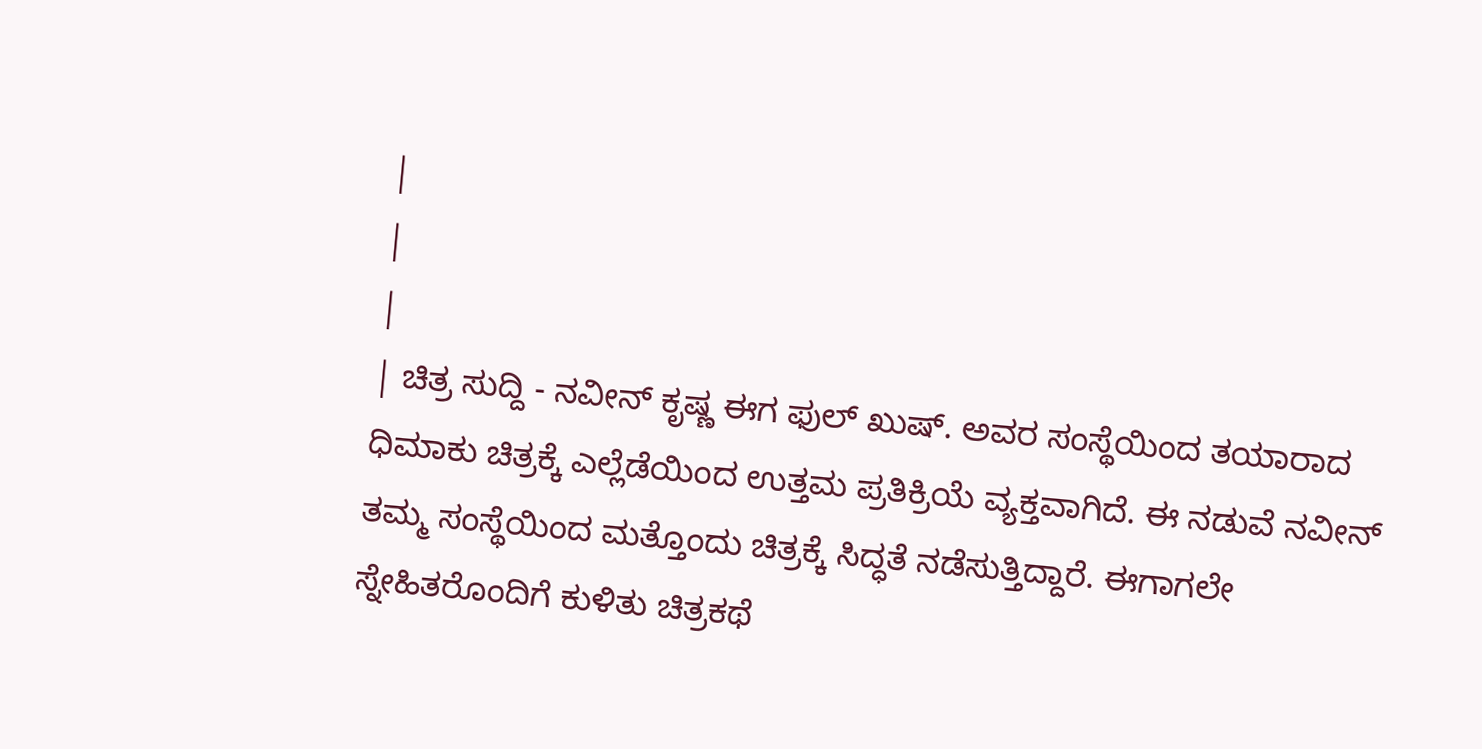|
|
|
| ಚಿತ್ರ ಸುದ್ದಿ - ನವೀನ್ ಕೃಷ್ಣ ಈಗ ಫುಲ್ ಖುಷ್. ಅವರ ಸಂಸ್ಥೆಯಿಂದ ತಯಾರಾದ ಧಿಮಾಕು ಚಿತ್ರಕ್ಕೆ ಎಲ್ಲೆಡೆಯಿಂದ ಉತ್ತಮ ಪ್ರತಿಕ್ರಿಯೆ ವ್ಯಕ್ತವಾಗಿದೆ. ಈ ನಡುವೆ ನವೀನ್ ತಮ್ಮ ಸಂಸ್ಥೆಯಿಂದ ಮತ್ತೊಂದು ಚಿತ್ರಕ್ಕೆ ಸಿದ್ಧತೆ ನಡೆಸುತ್ತಿದ್ದಾರೆ. ಈಗಾಗಲೇ ಸ್ನೇಹಿತರೊಂದಿಗೆ ಕುಳಿತು ಚಿತ್ರಕಥೆ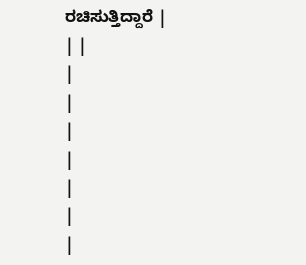ರಚಿಸುತ್ತಿದ್ದಾರೆ |
| |
|
|
|
|
|
|
|